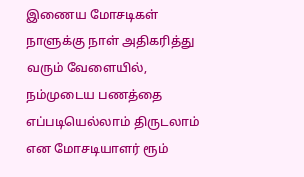இணைய மோசடிகள் நாளுக்கு நாள் அதிகரித்து வரும் வேளையில், நம்முடைய பணத்தை எப்படியெல்லாம் திருடலாம் என மோசடியாளர் ரூம்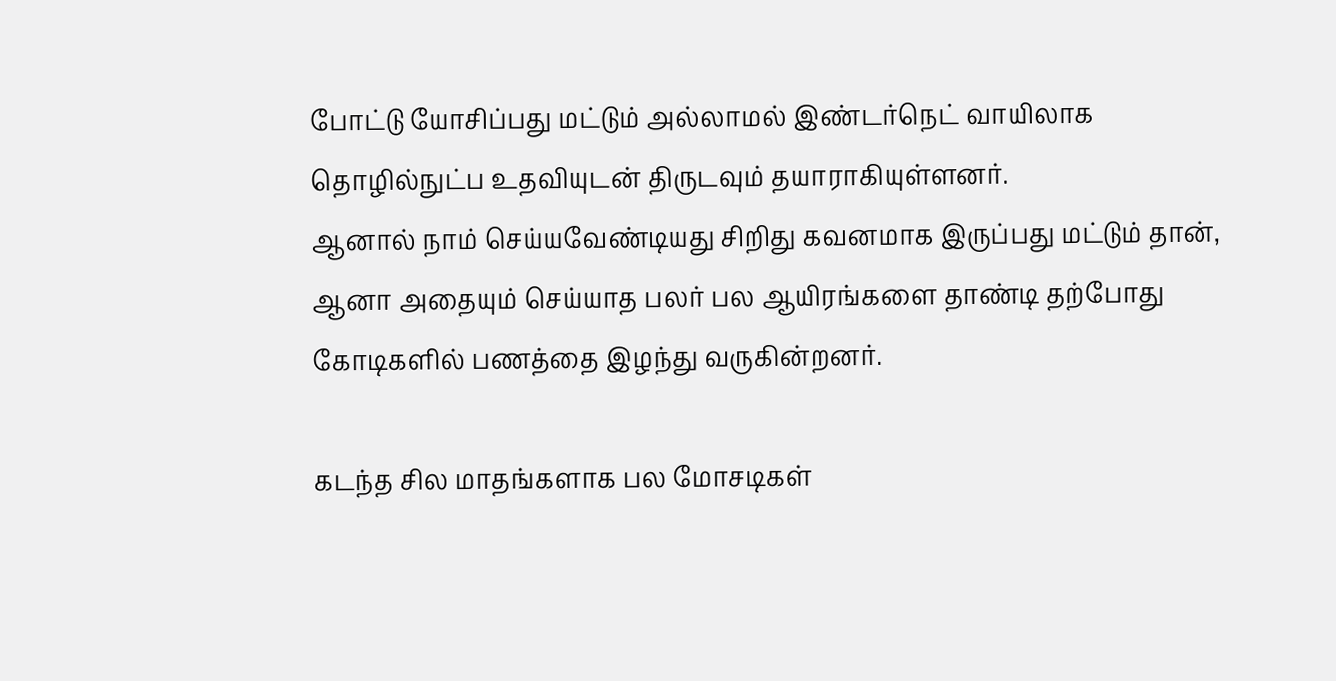போட்டு யோசிப்பது மட்டும் அல்லாமல் இண்டர்நெட் வாயிலாக தொழில்நுட்ப உதவியுடன் திருடவும் தயாராகியுள்ளனர்.
ஆனால் நாம் செய்யவேண்டியது சிறிது கவனமாக இருப்பது மட்டும் தான், ஆனா அதையும் செய்யாத பலர் பல ஆயிரங்களை தாண்டி தற்போது கோடிகளில் பணத்தை இழந்து வருகின்றனர்.

கடந்த சில மாதங்களாக பல மோசடிகள்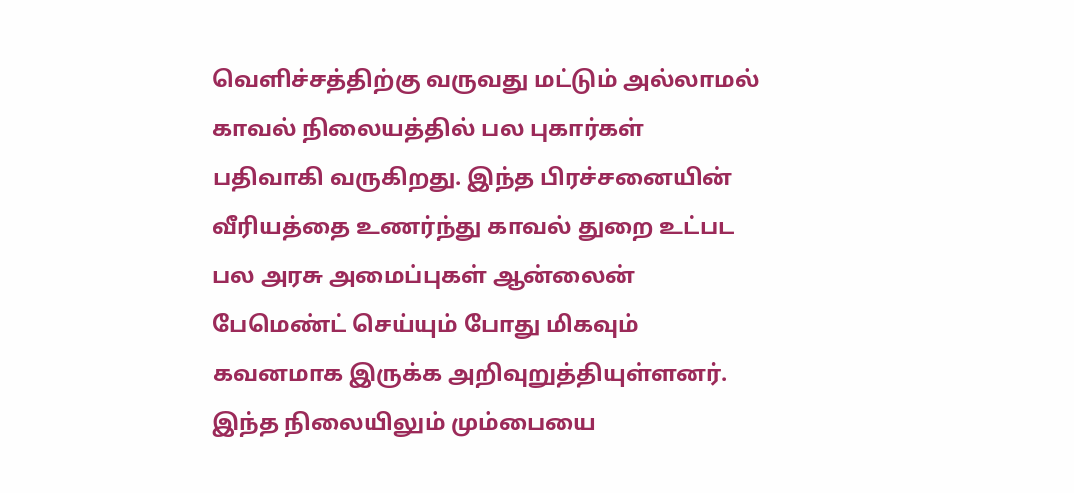வெளிச்சத்திற்கு வருவது மட்டும் அல்லாமல் காவல் நிலையத்தில் பல புகார்கள் பதிவாகி வருகிறது. இந்த பிரச்சனையின் வீரியத்தை உணர்ந்து காவல் துறை உட்பட பல அரசு அமைப்புகள் ஆன்லைன் பேமெண்ட் செய்யும் போது மிகவும் கவனமாக இருக்க அறிவுறுத்தியுள்ளனர். இந்த நிலையிலும் மும்பையை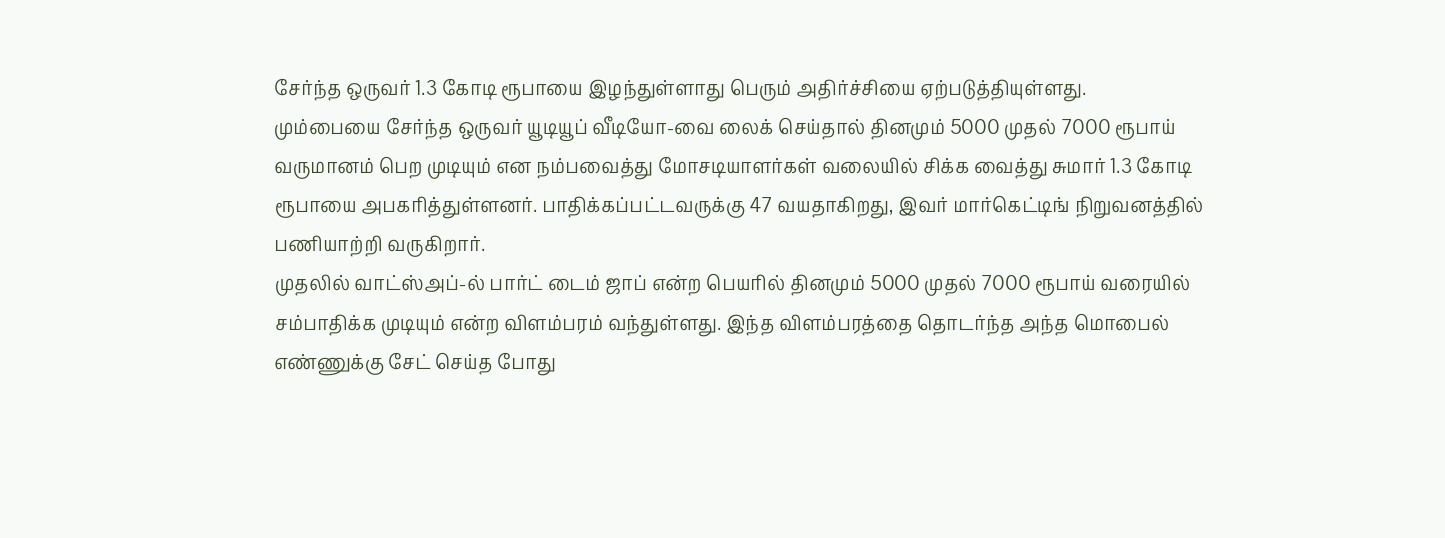சேர்ந்த ஒருவர் 1.3 கோடி ரூபாயை இழந்துள்ளாது பெரும் அதிர்ச்சியை ஏற்படுத்தியுள்ளது.
மும்பையை சேர்ந்த ஒருவர் யூடியூப் வீடியோ-வை லைக் செய்தால் தினமும் 5000 முதல் 7000 ரூபாய் வருமானம் பெற முடியும் என நம்பவைத்து மோசடியாளர்கள் வலையில் சிக்க வைத்து சுமார் 1.3 கோடி ரூபாயை அபகரித்துள்ளனர். பாதிக்கப்பட்டவருக்கு 47 வயதாகிறது, இவர் மார்கெட்டிங் நிறுவனத்தில் பணியாற்றி வருகிறார்.
முதலில் வாட்ஸ்அப்-ல் பார்ட் டைம் ஜாப் என்ற பெயரில் தினமும் 5000 முதல் 7000 ரூபாய் வரையில் சம்பாதிக்க முடியும் என்ற விளம்பரம் வந்துள்ளது. இந்த விளம்பரத்தை தொடர்ந்த அந்த மொபைல் எண்ணுக்கு சேட் செய்த போது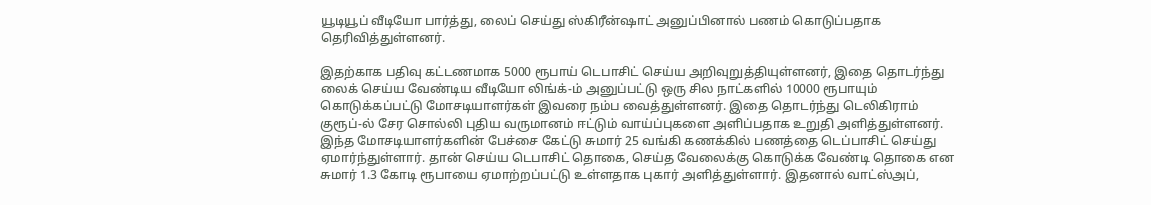யூடியூப் வீடியோ பார்த்து, லைப் செய்து ஸ்கிரீன்ஷாட் அனுப்பினால் பணம் கொடுப்பதாக தெரிவித்துள்ளனர்.

இதற்காக பதிவு கட்டணமாக 5000 ரூபாய் டெபாசிட் செய்ய அறிவுறுத்தியுள்ளனர், இதை தொடர்ந்து லைக் செய்ய வேண்டிய வீடியோ லிங்க்-ம் அனுப்பட்டு ஒரு சில நாட்களில் 10000 ரூபாயும் கொடுக்கப்பட்டு மோசடியாளர்கள் இவரை நம்ப வைத்துள்ளனர். இதை தொடர்ந்து டெலிகிராம் குரூப்-ல் சேர சொல்லி புதிய வருமானம் ஈட்டும் வாய்ப்புகளை அளிப்பதாக உறுதி அளித்துள்ளனர்.
இந்த மோசடியாளர்களின் பேச்சை கேட்டு சுமார் 25 வங்கி கணக்கில் பணத்தை டெப்பாசிட் செய்து ஏமார்ந்துள்ளார். தான் செய்ய டெபாசிட் தொகை, செய்த வேலைக்கு கொடுக்க வேண்டி தொகை என சுமார் 1.3 கோடி ரூபாயை ஏமாற்றப்பட்டு உள்ளதாக புகார் அளித்துள்ளார். இதனால் வாட்ஸ்அப்,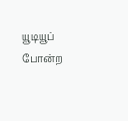யூடியூப் போன்ற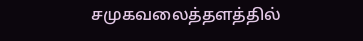சமுகவலைத்தளத்தில்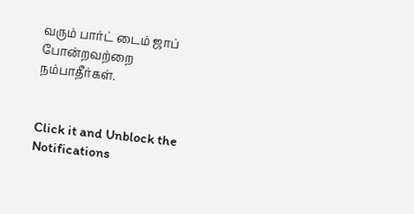வரும் பார்ட் டைம் ஜாப் போன்றவற்றை நம்பாதீர்கள்.


Click it and Unblock the Notifications